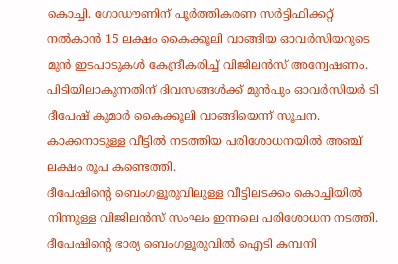കൊച്ചി. ഗോഡൗണിന് പൂർത്തികരണ സർട്ടിഫിക്കറ്റ് നൽകാൻ 15 ലക്ഷം കൈക്കൂലി വാങ്ങിയ ഓവർസിയറുടെ മുൻ ഇടപാടുകൾ കേന്ദ്രീകരിച്ച് വിജിലൻസ് അന്വേഷണം. പിടിയിലാകുന്നതിന് ദിവസങ്ങൾക്ക് മുൻപും ഓവർസിയർ ടി ദീപേഷ് കുമാർ കൈക്കൂലി വാങ്ങിയെന്ന് സൂചന. കാക്കനാടുള്ള വീട്ടിൽ നടത്തിയ പരിശോധനയിൽ അഞ്ച് ലക്ഷം രൂപ കണ്ടെത്തി.
ദീപേഷിന്റെ ബെംഗളൂരുവിലുള്ള വീട്ടിലടക്കം കൊച്ചിയിൽ നിന്നുള്ള വിജിലൻസ് സംഘം ഇന്നലെ പരിശോധന നടത്തി. ദീപേഷിന്റെ ഭാര്യ ബെംഗളൂരുവിൽ ഐടി കമ്പനി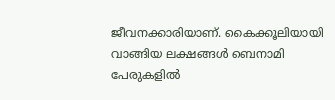ജീവനക്കാരിയാണ്. കൈക്കൂലിയായി വാങ്ങിയ ലക്ഷങ്ങൾ ബെനാമി പേരുകളിൽ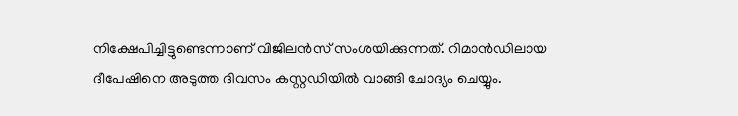നിക്ഷേപിച്ചിട്ടുണ്ടെന്നാണ് വിജിലൻസ് സംശയിക്കുന്നത്. റിമാൻഡിലായ ദീപേഷിനെ അടുത്ത ദിവസം കസ്റ്റഡിയിൽ വാങ്ങി ചോദ്യം ചെയ്യും.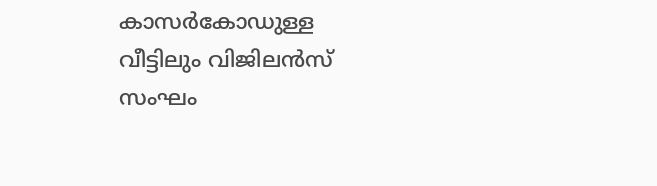കാസർകോഡുള്ള വീട്ടിലും വിജിലൻസ് സംഘം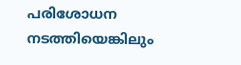പരിശോധന നടത്തിയെങ്കിലും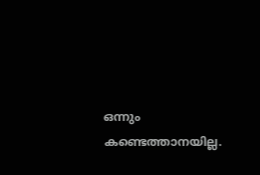ഒന്നും കണ്ടെത്താനയില്ല.